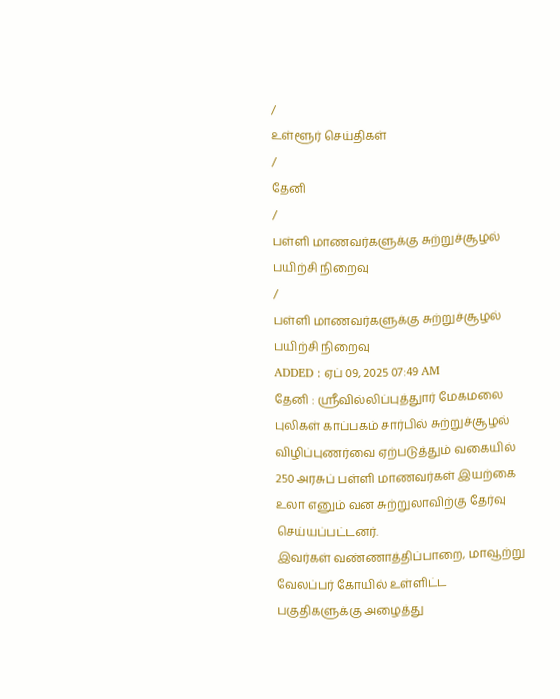/
உள்ளூர் செய்திகள்
/
தேனி
/
பள்ளி மாணவர்களுக்கு சுற்றுச்சூழல் பயிற்சி நிறைவு
/
பள்ளி மாணவர்களுக்கு சுற்றுச்சூழல் பயிற்சி நிறைவு
ADDED : ஏப் 09, 2025 07:49 AM
தேனி : ஸ்ரீவில்லிப்புத்துார் மேகமலை புலிகள் காப்பகம் சார்பில் சுற்றுச்சூழல் விழிப்புணர்வை ஏற்படுத்தும் வகையில் 250 அரசுப் பள்ளி மாணவர்கள் இயற்கை உலா எனும் வன சுற்றுலாவிற்கு தேர்வு செய்யப்பட்டனர்.
இவர்கள் வண்ணாத்திப்பாறை, மாவூற்று வேலப்பர் கோயில் உள்ளிட்ட பகுதிகளுக்கு அழைத்து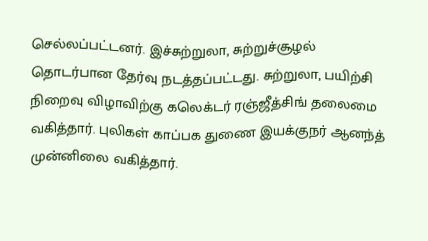செல்லப்பட்டனர். இச்சுற்றுலா, சுற்றுச்சூழல் தொடர்பான தேர்வு நடத்தப்பட்டது. சுற்றுலா, பயிற்சி நிறைவு விழாவிற்கு கலெக்டர் ரஞ்ஜீத்சிங் தலைமை வகித்தார். புலிகள் காப்பக துணை இயக்குநர் ஆனந்த் முன்னிலை வகித்தார்.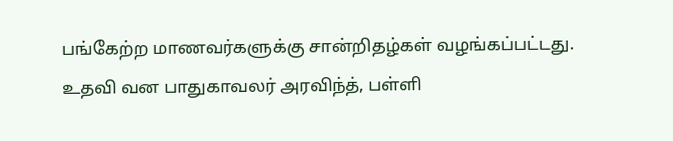பங்கேற்ற மாணவர்களுக்கு சான்றிதழ்கள் வழங்கப்பட்டது. உதவி வன பாதுகாவலர் அரவிந்த், பள்ளி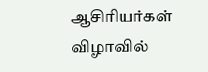ஆசிரியர்கள் விழாவில்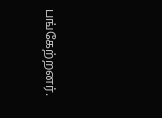பங்கேற்றனர்.